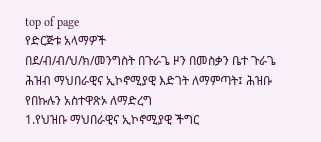top of page
የድርጅቱ አላማዎች
በደ/ብ/ብ/ህ/ክ/መንግስት በጉራጌ ዞን በመስቃን ቤተ ጉራጌ ሕዝብ ማህበራዊና ኢኮኖሚያዊ እድገት ለማምጣት፤ ሕዝቡ የበኩሉን አስተዋጽኦ ለማድረግ
1.የህዝቡ ማህበራዊና ኢኮኖሚያዊ ችግር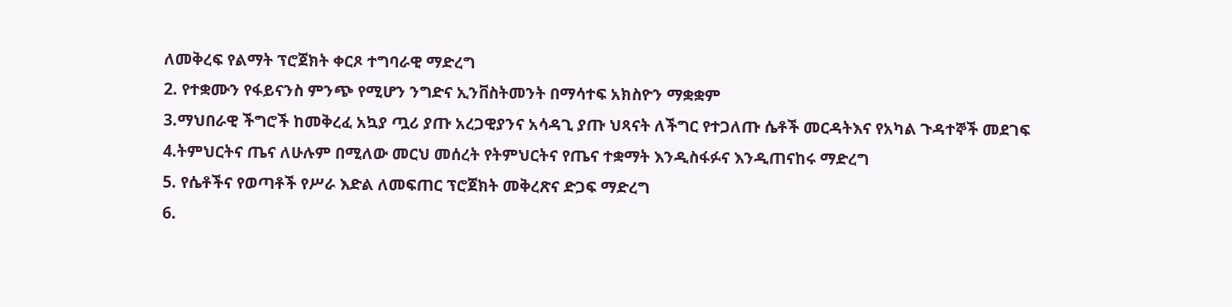ለመቅረፍ የልማት ፕሮጀክት ቀርጾ ተግባራዊ ማድረግ
2. የተቋሙን የፋይናንስ ምንጭ የሚሆን ንግድና ኢንቨስትመንት በማሳተፍ አክስዮን ማቋቋም
3.ማህበራዊ ችግሮች ከመቅረፈ አኳያ ጧሪ ያጡ አረጋዊያንና አሳዳጊ ያጡ ህጻናት ለችግር የተጋለጡ ሴቶች መርዳትእና የአካል ጉዳተኞች መደገፍ
4.ትምህርትና ጤና ለሁሉም በሚለው መርህ መሰረት የትምህርትና የጤና ተቋማት እንዲስፋፉና እንዲጠናከሩ ማድረግ
5. የሴቶችና የወጣቶች የሥራ እድል ለመፍጠር ፕሮጀክት መቅረጽና ድጋፍ ማድረግ
6.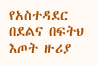የአስተዳደር በደልና በፍትህ እጦት ዙሪያ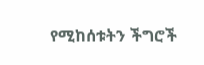የሚከሰቱትን ችግሮች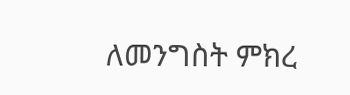ለመንግስት ምክረ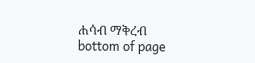ሐሳብ ማቅረብ
bottom of page